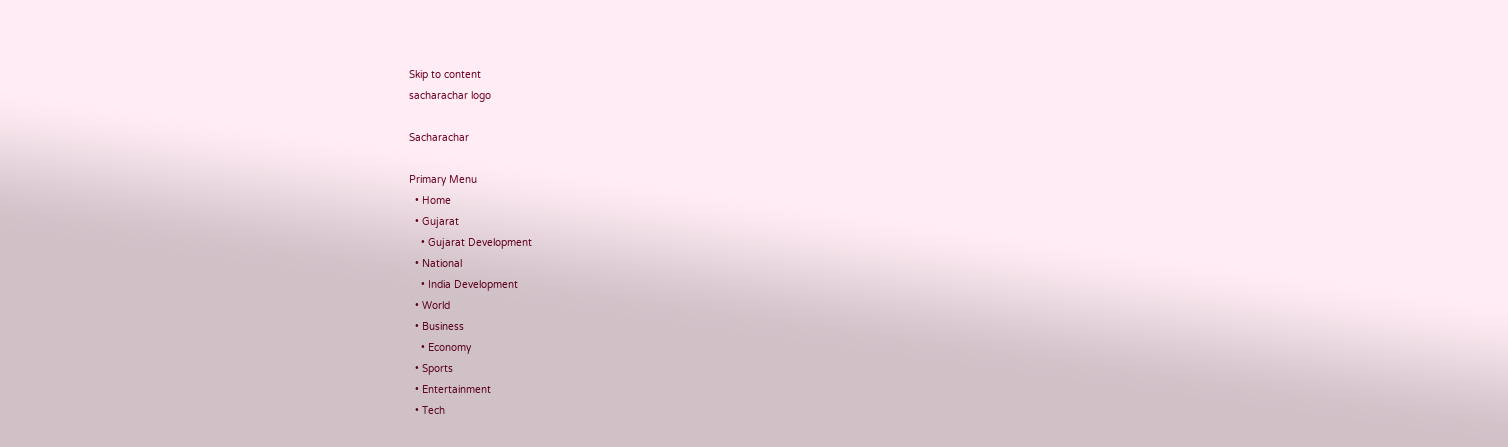Skip to content
sacharachar logo

Sacharachar

Primary Menu
  • Home
  • Gujarat
    • Gujarat Development
  • National
    • India Development
  • World
  • Business
    • Economy
  • Sports
  • Entertainment
  • Tech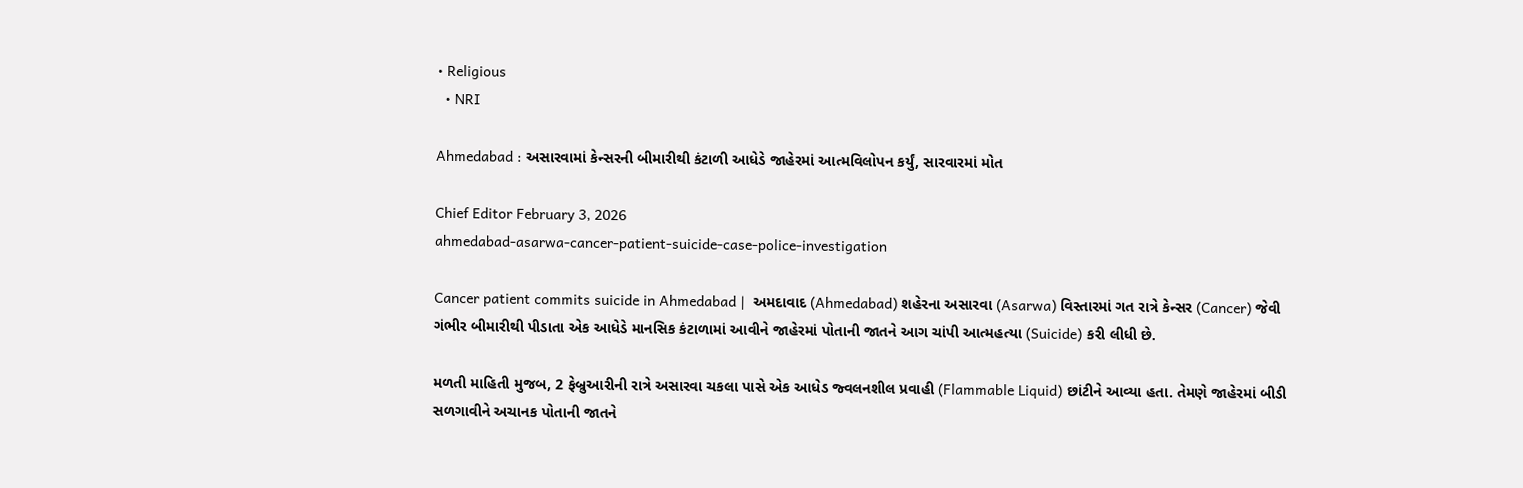• Religious
  • NRI

Ahmedabad : અસારવામાં કેન્સરની બીમારીથી કંટાળી આધેડે જાહેરમાં આત્મવિલોપન કર્યું, સારવારમાં મોત

Chief Editor February 3, 2026
ahmedabad-asarwa-cancer-patient-suicide-case-police-investigation

Cancer patient commits suicide in Ahmedabad |  અમદાવાદ (Ahmedabad) શહેરના અસારવા (Asarwa) વિસ્તારમાં ગત રાત્રે કેન્સર (Cancer) જેવી ગંભીર બીમારીથી પીડાતા એક આધેડે માનસિક કંટાળામાં આવીને જાહેરમાં પોતાની જાતને આગ ચાંપી આત્મહત્યા (Suicide) કરી લીધી છે.

મળતી માહિતી મુજબ, 2 ફેબ્રુઆરીની રાત્રે અસારવા ચકલા પાસે એક આધેડ જ્વલનશીલ પ્રવાહી (Flammable Liquid) છાંટીને આવ્યા હતા. તેમણે જાહેરમાં બીડી સળગાવીને અચાનક પોતાની જાતને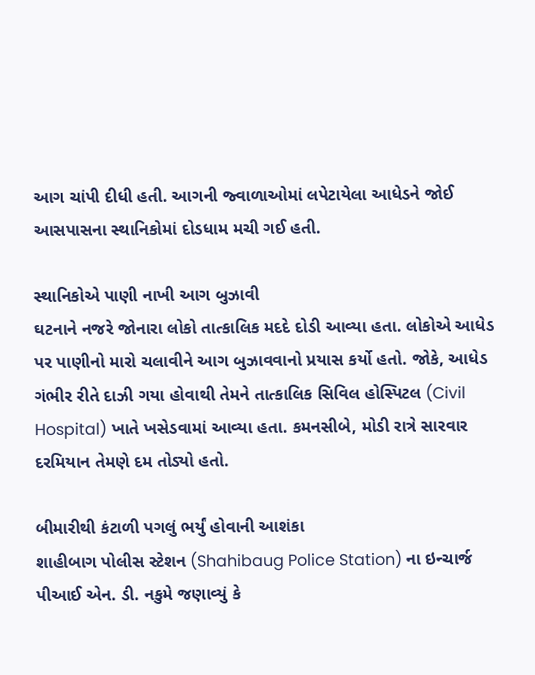આગ ચાંપી દીધી હતી. આગની જ્વાળાઓમાં લપેટાયેલા આધેડને જોઈ આસપાસના સ્થાનિકોમાં દોડધામ મચી ગઈ હતી.

સ્થાનિકોએ પાણી નાખી આગ બુઝાવી
ઘટનાને નજરે જોનારા લોકો તાત્કાલિક મદદે દોડી આવ્યા હતા. લોકોએ આધેડ પર પાણીનો મારો ચલાવીને આગ બુઝાવવાનો પ્રયાસ કર્યો હતો. જોકે, આધેડ ગંભીર રીતે દાઝી ગયા હોવાથી તેમને તાત્કાલિક સિવિલ હોસ્પિટલ (Civil Hospital) ખાતે ખસેડવામાં આવ્યા હતા. કમનસીબે, મોડી રાત્રે સારવાર દરમિયાન તેમણે દમ તોડ્યો હતો.

બીમારીથી કંટાળી પગલું ભર્યું હોવાની આશંકા
શાહીબાગ પોલીસ સ્ટેશન (Shahibaug Police Station) ના ઇન્ચાર્જ પીઆઈ એન. ડી. નકુમે જણાવ્યું કે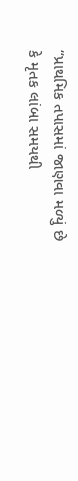“પ્રાથમિક તપાસમાં જાણવા મળ્યું છે કે મૃતક લાંબા સમયથી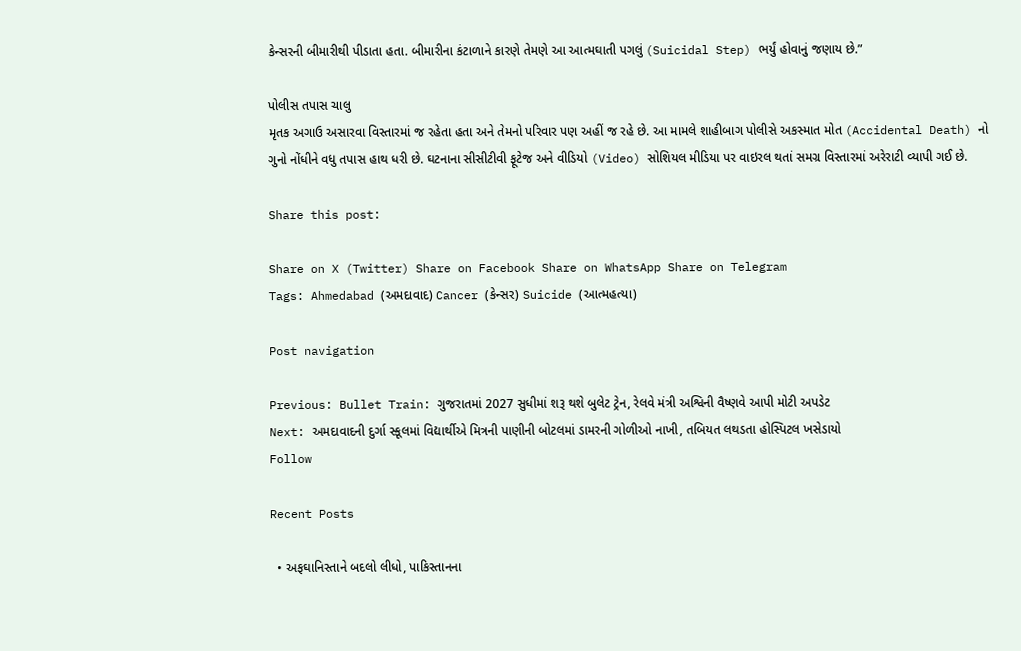કેન્સરની બીમારીથી પીડાતા હતા. બીમારીના કંટાળાને કારણે તેમણે આ આત્મઘાતી પગલું (Suicidal Step) ભર્યું હોવાનું જણાય છે.”

પોલીસ તપાસ ચાલુ
મૃતક અગાઉ અસારવા વિસ્તારમાં જ રહેતા હતા અને તેમનો પરિવાર પણ અહીં જ રહે છે. આ મામલે શાહીબાગ પોલીસે અકસ્માત મોત (Accidental Death) નો ગુનો નોંધીને વધુ તપાસ હાથ ધરી છે. ઘટનાના સીસીટીવી ફૂટેજ અને વીડિયો (Video) સોશિયલ મીડિયા પર વાઇરલ થતાં સમગ્ર વિસ્તારમાં અરેરાટી વ્યાપી ગઈ છે.

Share this post:

Share on X (Twitter) Share on Facebook Share on WhatsApp Share on Telegram
Tags: Ahmedabad (અમદાવાદ) Cancer (કેન્સર) Suicide (આત્મહત્યા)

Post navigation

Previous: Bullet Train: ગુજરાતમાં 2027 સુધીમાં શરૂ થશે બુલેટ ટ્રેન, રેલવે મંત્રી અશ્વિની વૈષ્ણવે આપી મોટી અપડેટ
Next: અમદાવાદની દુર્ગા સ્કૂલમાં વિદ્યાર્થીએ મિત્રની પાણીની બોટલમાં ડામરની ગોળીઓ નાખી, તબિયત લથડતા હોસ્પિટલ ખસેડાયો
Follow

Recent Posts

  • અફઘાનિસ્તાને બદલો લીધો, પાકિસ્તાનના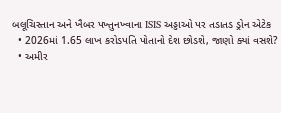બલૂચિસ્તાન અને ખૈબર પખ્તુનખ્વાના ISIS અડ્ડાઓ પર તડાતડ ડ્રોન એટેક
  • 2026માં 1.65 લાખ કરોડપતિ પોતાનો દેશ છોડશે, જાણો ક્યાં વસશે?
  • અમીર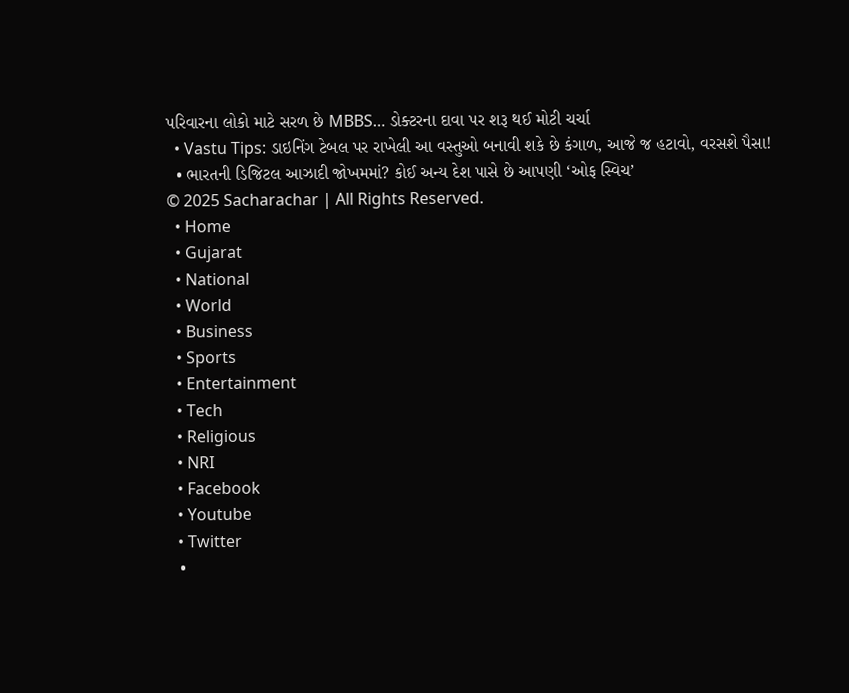પરિવારના લોકો માટે સરળ છે MBBS… ડોક્ટરના દાવા પર શરૂ થઈ મોટી ચર્ચા
  • Vastu Tips: ડાઇનિંગ ટેબલ પર રાખેલી આ વસ્તુઓ બનાવી શકે છે કંગાળ, આજે જ હટાવો, વરસશે પૈસા!
  • ભારતની ડિજિટલ આઝાદી જોખમમાં? કોઈ અન્ય દેશ પાસે છે આપણી ‘ઓફ સ્વિચ’
© 2025 Sacharachar | All Rights Reserved.
  • Home
  • Gujarat
  • National
  • World
  • Business
  • Sports
  • Entertainment
  • Tech
  • Religious
  • NRI
  • Facebook
  • Youtube
  • Twitter
  •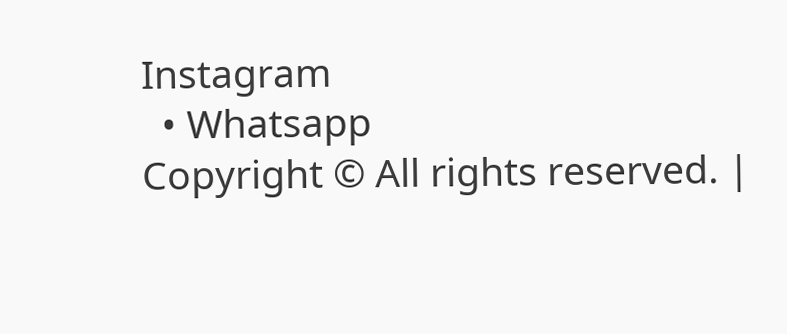Instagram
  • Whatsapp
Copyright © All rights reserved. |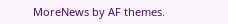MoreNews by AF themes.